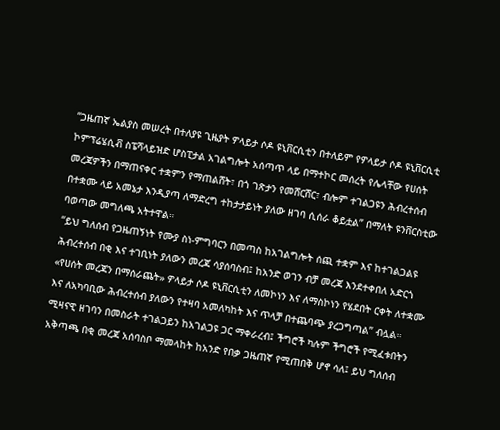“ጋዜጠኛ ኤልያስ መሠረት በተለያዩ ጊዜያት ዎላይታ ሶዶ ዩኒቨርሲቲን በተለይም የዎላይታ ሶዶ ዩኒቨርሲቲ ኮምፕሬሄሲቭ ስፔሻላይዝድ ሆስፒታል አገልግሎት አሰጣጥ ላይ በማተኮር መሰረት የሌላቸው የሀሰት መረጃዎችን በማጠናቀር ተቋምን የማጠልሸት፣ በጎ ገጽታን የመሸርሸር፣ ብሎም ተገልጋዩን ሕብረተሰብ በተቋሙ ላይ አመኔታ እንዲያጣ ለማድረግ ተከታታይነት ያለው ዘገባ ሲሰራ ቆይቷል” በማለት ዩንቨርስቲው ባወጣው መግለጫ አትተዋል።
“ይህ ግለሰብ የጋዜጠኝነት የሙያ ስነ-ምግባርን በመጣስ ከአገልግሎት ሰጪ ተቋም እና ከተገልጋልዩ ሕብረተሰብ በቂ እና ተገቢነት ያለውን መረጃ ሳያሰባስብ፤ ከአንድ ወገን ብቻ መረጃ እንደተቀበለ አድርጎ «የሀሰት መረጃን በማሰራጨት» ዎላይታ ሶዶ ዩኒቨርሲቲን ለመኮነን እና ለማስኮነን የሄደበት ርቀት ለተቋሙ እና ለአካባቢው ሕብረተሰብ ያለውን የተዛባ አመለካከት እና ጥላቻ በተጨባጭ ያረጋግጣል” ብሏል።
ሚዛናዊ ዘገባን በመስራት ተገልጋይን ከአገልጋዩ ጋር ማቀራረብ፤ ችግሮች ካሉም ችግሮች የሚፈቱበትን አቅጣጫ በቂ መረጃ አሰባስቦ ማመላከት ከአንድ የበቃ ጋዜጠኛ የሚጠበቅ ሆኖ ሳለ፤ ይህ ግለሰብ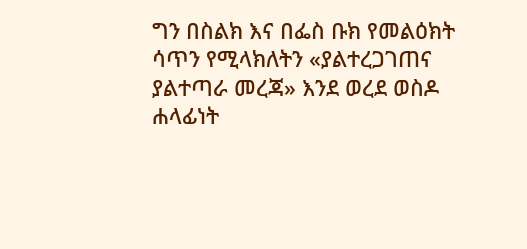ግን በስልክ እና በፌስ ቡክ የመልዕክት ሳጥን የሚላክለትን «ያልተረጋገጠና ያልተጣራ መረጃ» እንደ ወረደ ወስዶ ሐላፊነት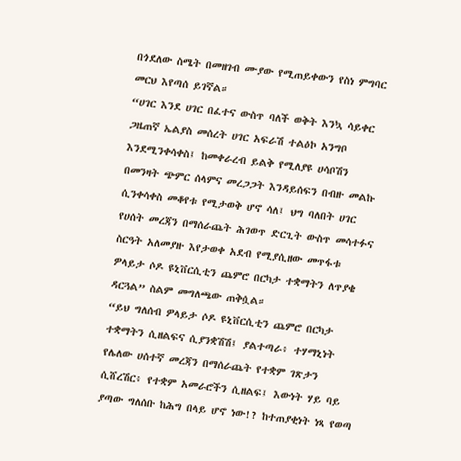በጎደለው ስሜት በመዘገብ ሙያው የሚጠይቀውን የስነ ምግባር መርህ እየጣሰ ይገኛል።
“ሀገር እንደ ሀገር በፈተና ውስጥ ባለች ወቅት እንኳ ሳይቀር ጋዜጠኛ ኤልያስ መሰረት ሀገር አፍራሽ ተልዕኮ አንግቦ እንደሚንቀሳቀስ፤ ከመቀራረብ ይልቅ የሚለያዩ ሀሳቦሽን በመንዛት ጭምር ሰላምና መረጋጋት እንዳይሰፍን በብዙ መልኩ ሲንቀሳቀስ መቆየቱ የሚታወቅ ሆኖ ሳለ፤ ህግ ባለበት ሀገር የሀሰት መረጃን በማሰራጨት ሕገወጥ ድርጊት ውስጥ መሳተፉና ስርዓት አለመያዙ እየታወቀ አደብ የሚያሲዘው መጥፋቱ ዎላይታ ሶዶ ዩኒቨርሲቲን ጨምሮ በርካታ ተቋማትን ለጥያቄ ዳርጓል” ስልም መግለጫው ጠቅሷል።
“ይህ ግለሰብ ዎላይታ ሶዶ ዩኒቨርሲቲን ጨምሮ በርካታ ተቋማትን ሲዘልፍና ሲያንቋሽሽ፤ ያልተጣራ፥ ተሃማኒነት የሌለው ሀሰተኛ መረጃን በማሰራጨት የተቋም ገጽታን ሲሸረሽር፥ የተቋም አመራሮችን ሲዘልፍ፤ እውነት ሃይ ባይ ያጣው ግለሰቡ ከሕግ በላይ ሆኖ ነው!? ከተጠያቂነት ነጻ የወጣ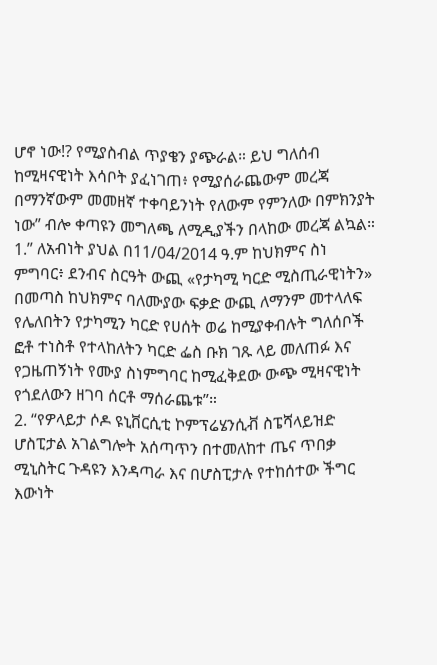ሆኖ ነው!? የሚያስብል ጥያቄን ያጭራል። ይህ ግለሰብ ከሚዛናዊነት እሳቦት ያፈነገጠ፥ የሚያሰራጨውም መረጃ በማንኛውም መመዘኛ ተቀባይንነት የለውም የምንለው በምክንያት ነው” ብሎ ቀጣዩን መግለጫ ለሚዲያችን በላከው መረጃ ልኳል።
1.” ለአብነት ያህል በ11/04/2014 ዓ.ም ከህክምና ስነ ምግባር፥ ደንብና ስርዓት ውጪ «የታካሚ ካርድ ሚስጢራዊነትን» በመጣስ ከህክምና ባለሙያው ፍቃድ ውጪ ለማንም መተላለፍ የሌለበትን የታካሚን ካርድ የሀሰት ወሬ ከሚያቀብሉት ግለሰቦች ፎቶ ተነስቶ የተላከለትን ካርድ ፌስ ቡክ ገጹ ላይ መለጠፉ እና የጋዜጠኝነት የሙያ ስነምግባር ከሚፈቅደው ውጭ ሚዛናዊነት የጎደለውን ዘገባ ሰርቶ ማሰራጨቱ”።
2. “የዎላይታ ሶዶ ዩኒቨርሲቲ ኮምፕሬሄንሲቭ ስፔሻላይዝድ ሆስፒታል አገልግሎት አሰጣጥን በተመለከተ ጤና ጥበቃ ሚኒስትር ጉዳዩን እንዳጣራ እና በሆስፒታሉ የተከሰተው ችግር እውነት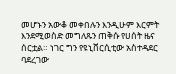መሆኑን አውቆ መቀበሉን እንዲሁም እርምት እንደሚወስድ መግለጹን ጠቅሱ የሀሰት ዜና ሰርቷል። ነገር ግን የዩኒቨርሲቲው አስተዳደር ባደረገው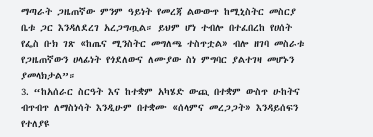ማጣራት ጋዜጠኛው ምንም ዓይነት የመረጃ ልውውጥ ከሚኒስትር መስርያ ቤቱ ጋር እንዳለደረገ አረጋግጧል። ይህም ሆነ ተብሎ በተፈበረከ የሀሰት የፌስ ቡክ ገጽ «ከጤና ሚንስትር መግለጫ ተስጥቷል» ብሎ ዘገባ መስራቱ የጋዜጠኛውን ሀላፊነት የጎደለውና ለሙያው ስነ ምግባር ያልተገዛ መሆኑን ያመላክታል”።
3. “ከአሰራር ስርዓት እና ከተቋም አካሄድ ውጪ በተቋም ውስጥ ሁከትና ብጥብጥ ለማስነሳት እንዲሁም በተቋሙ «ሰላምና መረጋጋት» እንዳይሰፍን የተለያዩ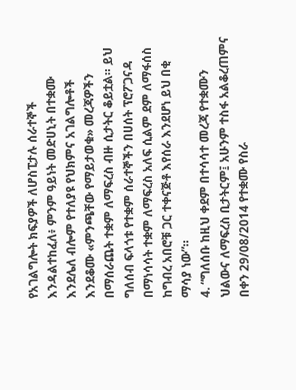የአገልግሎት ክፍያዎች ለሆስፒታሉ ሰራተኞች እንዳልተከፈለ፥ ምንም ዓይነት መድሀኒት በተቋሙ እንደሌለ ብሎም የተለያዩ የህክምና አገልግሎቶች እንደቆሙ «ምንጫቸው የማይታወቁ» መረጃዎችን በማሰራጨት ተቋም ለማፍረስ ብዙ ሲታትር ቆይቷል። ይህ ግለሰብ ፍላጎቱ የተቋም ሰራተኞችን በሀሰት ፕሮፖጋናዳ በማነሳሳት ተቋም ለማፍረስ አለፍ ሲልም ደም ለማፋሰስ ከግብረ አበሮቹ ጋር ተቀናጅቶ እየሰራ እንደሆነ ይህ በቂ ማሳያ ነው”።
4. “ግለሰቡ ከዚህ ቀደም በተሳሳተ መረጃ የተቋሙን ህልውና ለማፍረስ ቢታትርም፤ አሁንም ተስፋ አልቆረጠምና በቀን 29/08/2014 የተቋሙ የስራ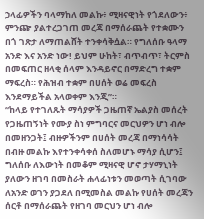ኃላፊዎችን ባላማከለ መልኩ፥ ሚዛናዊነት የጎደለውን፥ ምንጬ ያልተረጋገጠ መረጃ በማሰራጨት የተቋሙን በጎ ገጽታ ለማጠልሸት ተንቀሳቅሷል። የግለሰቡ ዓላማ አንድ እና አንድ ነው! ይህም ሁከት፣ ብጥብጥ፣ ትርምስ በመፍጠር ዘላቂ ሰላም እንዳይኖር በማድረግ ተቋም ማፍረስ። የሕዝብ ተቋም በሀሰት ወሬ መፍረስ እንደማይችል አላወቀም እንጂ”።
“ከላይ የተገለጹት ማሳያዎች ጋዜጠኛ ኤልያስ መሰረት የጋዜጠኝነት የሙያ ስነ ምግባርና መርህዎን ሆነ ብሎ በመዘንጋት፤ ብዙዎችንም በሀሰት መረጃ በማነሳሳት በብዙ መልኩ እየተንቀሳቀሰ ስለመሆኑ ማሳያ ሲሆን፤ ግለሰቡ ለእውነት በመቆም ሚዛናዊ ሆኖ ታሃማኒነት ያለውን ዘገባ በመስራት ሐላፊነቱን መወጣት ሲገባው ለአንድ ወገን ያጋደለ በሚመስል መልኩ የሀሰት መረጃን ሰርቶ በማሰራጨት የዘገባ መርህን ሆነ ብሎ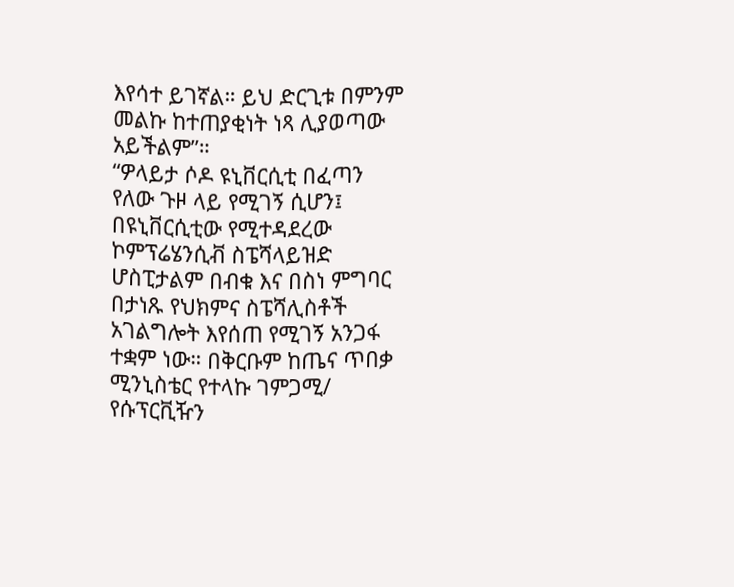እየሳተ ይገኛል። ይህ ድርጊቱ በምንም መልኩ ከተጠያቂነት ነጻ ሊያወጣው አይችልም”።
“ዎላይታ ሶዶ ዩኒቨርሲቲ በፈጣን የለው ጉዞ ላይ የሚገኝ ሲሆን፤ በዩኒቨርሲቲው የሚተዳደረው ኮምፕሬሄንሲቭ ስፔሻላይዝድ ሆስፒታልም በብቁ እና በስነ ምግባር በታነጹ የህክምና ስፔሻሊስቶች አገልግሎት እየሰጠ የሚገኝ አንጋፋ ተቋም ነው። በቅርቡም ከጤና ጥበቃ ሚንኒስቴር የተላኩ ገምጋሚ/ የሱፕርቪዥን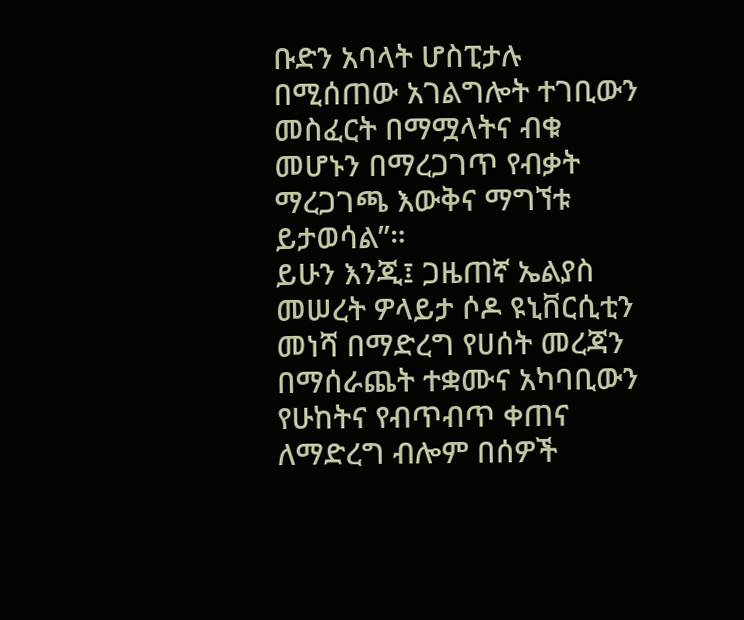ቡድን አባላት ሆስፒታሉ በሚሰጠው አገልግሎት ተገቢውን መስፈርት በማሟላትና ብቁ መሆኑን በማረጋገጥ የብቃት ማረጋገጫ እውቅና ማግኘቱ ይታወሳል”።
ይሁን እንጂ፤ ጋዜጠኛ ኤልያስ መሠረት ዎላይታ ሶዶ ዩኒቨርሲቲን መነሻ በማድረግ የሀሰት መረጃን በማሰራጨት ተቋሙና አካባቢውን የሁከትና የብጥብጥ ቀጠና ለማድረግ ብሎም በሰዎች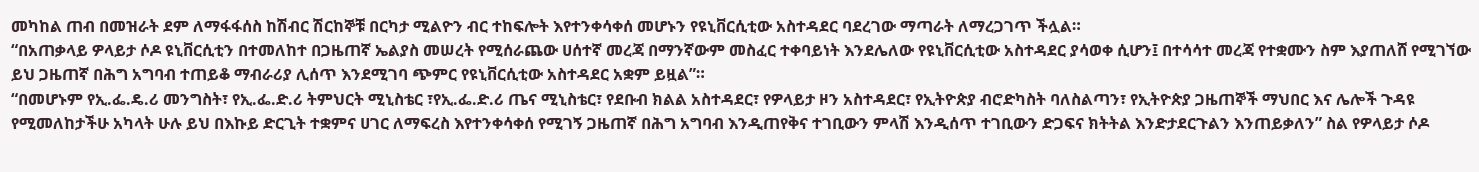መካከል ጠብ በመዝራት ደም ለማፋፋሰስ ከሽብር ሽርከኞቹ በርካታ ሚልዮን ብር ተከፍሎት እየተንቀሳቀሰ መሆኑን የዩኒቨርሲቲው አስተዳደር ባደረገው ማጣራት ለማረጋገጥ ችሏል።
“በአጠቃላይ ዎላይታ ሶዶ ዩኒቨርሲቲን በተመለከተ በጋዜጠኛ ኤልያስ መሠረት የሚሰራጨው ሀሰተኛ መረጃ በማንኛውም መስፈር ተቀባይነት እንደሌለው የዩኒቨርሲቲው አስተዳደር ያሳወቀ ሲሆን፤ በተሳሳተ መረጃ የተቋሙን ስም እያጠለሸ የሚገኘው ይህ ጋዜጠኛ በሕግ አግባብ ተጠይቆ ማብራሪያ ሊሰጥ እንደሚገባ ጭምር የዩኒቨርሲቲው አስተዳደር አቋም ይዟል”።
“በመሆኑም የኢ.ፌ.ዴ.ሪ መንግስት፣ የኢ.ፌ.ድ.ሪ ትምህርት ሚኒስቴር ፣የኢ.ፌ.ድ.ሪ ጤና ሚኒስቴር፣ የደቡብ ክልል አስተዳደር፣ የዎላይታ ዞን አስተዳደር፣ የኢትዮጵያ ብሮድካስት ባለስልጣን፣ የኢትዮጵያ ጋዜጠኞች ማህበር እና ሌሎች ጉዳዩ የሚመለከታችሁ አካላት ሁሉ ይህ በእኩይ ድርጊት ተቋምና ሀገር ለማፍረስ እየተንቀሳቀሰ የሚገኝ ጋዜጠኛ በሕግ አግባብ እንዲጠየቅና ተገቢውን ምላሽ እንዲሰጥ ተገቢውን ድጋፍና ክትትል እንድታደርጉልን እንጠይቃለን” ስል የዎላይታ ሶዶ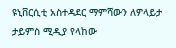ዩኒቨርሲቲ አስተዳደር ማምሻውን ለዎላይታ ታይምስ ሚዲያ የላከው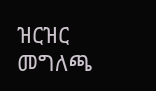ዝርዝር መግለጫ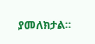ያመለክታል።